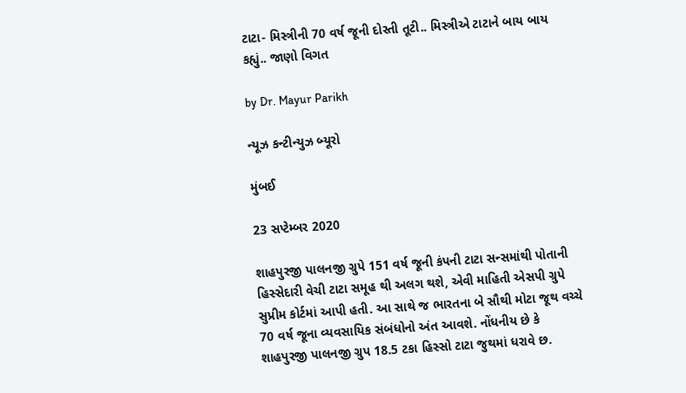ટાટા- મિસ્ત્રીની 70 વર્ષ જૂની દોસ્તી તૂટી.. મિસ્ત્રીએ ટાટાને બાય બાય કહ્યું.. જાણો વિગત

by Dr. Mayur Parikh

ન્યૂઝ કન્ટીન્યુઝ બ્યૂરો

મુંબઈ

23 સપ્ટેમ્બર 2020

શાહપુરજી પાલનજી ગ્રુપે 151 વર્ષ જૂની કંપની ટાટા સન્સમાંથી પોતાની હિસ્સેદારી વેચી ટાટા સમૂહ થી અલગ થશે, એવી માહિતી એસપી ગ્રુપે સુપ્રીમ કોર્ટમાં આપી હતી. આ સાથે જ ભારતના બે સૌથી મોટા જૂથ વચ્ચે 70 વર્ષ જૂના વ્યવસાયિક સંબંધોનો અંત આવશે. નોંધનીય છે કે શાહપુરજી પાલનજી ગ્રુપ 18.5 ટકા હિસ્સો ટાટા જુથમાં ધરાવે છ.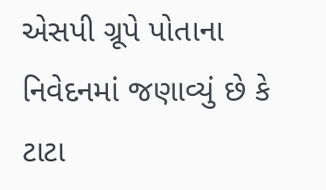એસપી ગ્રૂપે પોતાના નિવેદનમાં જણાવ્યું છે કે ટાટા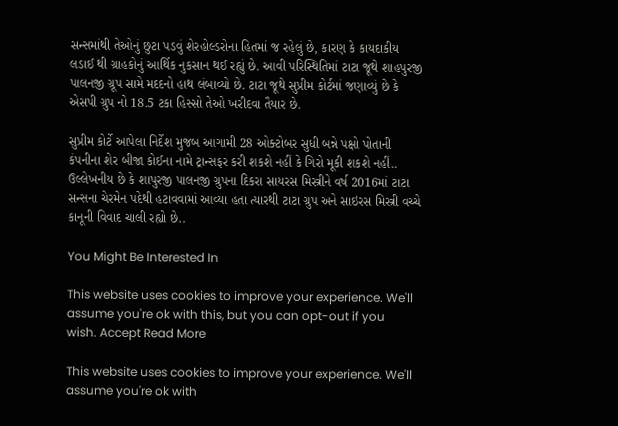સન્સમાંથી તેઓનું છુટા પડવું શેરહોલ્ડરોના હિતમાં જ રહેલું છે, કારણ કે કાયદાકીય લડાઈ થી ગ્રાહકોનું આર્થિક નુકસાન થઈ રહ્યું છે. આવી પરિસ્થિતિમાં ટાટા જૂથે શાહપુરજી પાલનજી ગ્રૂપ સામે મદદનો હાથ લંબાવ્યો છે. ટાટા જૂથે સુપ્રીમ કોર્ટમાં જણાવ્યું છે કે એસપી ગ્રુપ નો 18.5 ટકા હિસ્સો તેઓ ખરીદવા તૈયાર છે.

સુપ્રીમ કોર્ટે આપેલા નિર્દેશ મુજબ આગામી 28 ઓક્ટોબર સુધી બન્ને પક્ષો પોતાની કંપનીના શેર બીજા કોઈના નામે ટ્રાન્સફર કરી શકશે નહીં કે ગિરો મૂકી શકશે નહીં.. ઉલ્લેખનીય છે કે શાપુરજી પાલનજી ગ્રુપના દિકરા સાયરસ મિસ્ત્રીને વર્ષ 2016માં ટાટા સન્સના ચેરમેન પદેથી હટાવવામાં આવ્યા હતા ત્યારથી ટાટા ગ્રુપ અને સાઇરસ મિસ્ત્રી વચ્ચે કાનૂની વિવાદ ચાલી રહ્યો છે..

You Might Be Interested In

This website uses cookies to improve your experience. We'll assume you're ok with this, but you can opt-out if you wish. Accept Read More

This website uses cookies to improve your experience. We'll assume you're ok with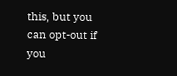this, but you can opt-out if you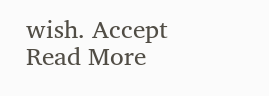wish. Accept Read More